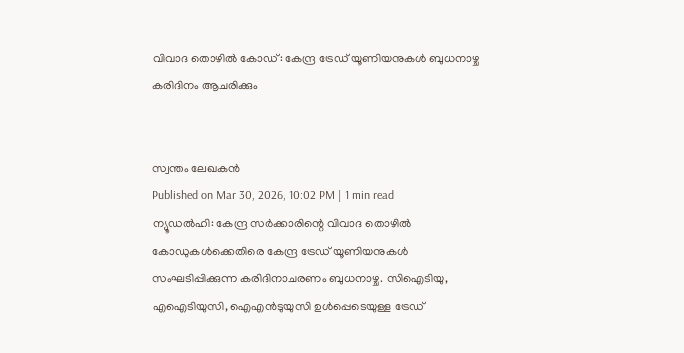വിവാദ തൊഴിൽ കോഡ്: കേന്ദ്ര ട്രേഡ് യൂണിയനുകൾ ബുധനാഴ്ച കരിദിനം ആചരിക്കും


സ്വന്തം ലേഖകൻ
Published on Mar 30, 2026, 10:02 PM | 1 min read
ന്യൂഡൽഹി: കേന്ദ്ര സർക്കാരിന്റെ വിവാദ തൊഴിൽ കോഡുകൾക്കെതിരെ കേന്ദ്ര ട്രേഡ് യൂണിയനുകൾ സംഘടിപ്പിക്കുന്ന കരിദിനാചരണം ബുധനാഴ്ച. സിഐടിയു, എഐടിയുസി, ഐഎൻടുയുസി ഉൾപ്പെടെയുള്ള ട്രേഡ്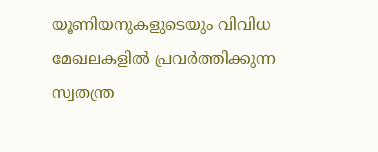യൂണിയനുകളുടെയും വിവിധ മേഖലകളിൽ പ്രവർത്തിക്കുന്ന സ്വതന്ത്ര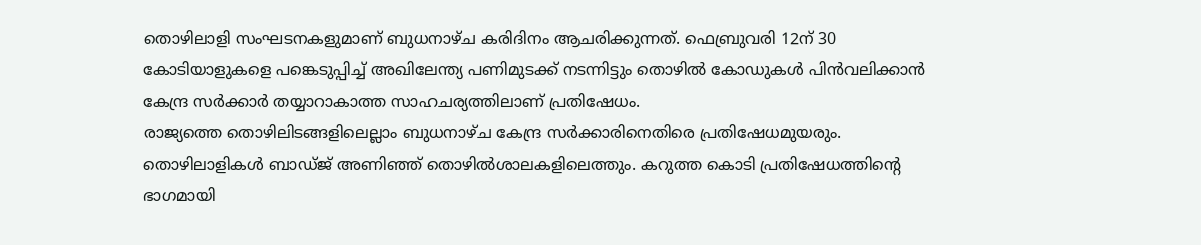തൊഴിലാളി സംഘടനകളുമാണ് ബുധനാഴ്ച കരിദിനം ആചരിക്കുന്നത്. ഫെബ്രുവരി 12ന് 30 കോടിയാളുകളെ പങ്കെടുപ്പിച്ച് അഖിലേന്ത്യ പണിമുടക്ക് നടന്നിട്ടും തൊഴിൽ കോഡുകൾ പിൻവലിക്കാൻ കേന്ദ്ര സർക്കാർ തയ്യാറാകാത്ത സാഹചര്യത്തിലാണ് പ്രതിഷേധം.
രാജ്യത്തെ തൊഴിലിടങ്ങളിലെല്ലാം ബുധനാഴ്ച കേന്ദ്ര സർക്കാരിനെതിരെ പ്രതിഷേധമുയരും. തൊഴിലാളികൾ ബാഡ്ജ് അണിഞ്ഞ് തൊഴിൽശാലകളിലെത്തും. കറുത്ത കൊടി പ്രതിഷേധത്തിന്റെ ഭാഗമായി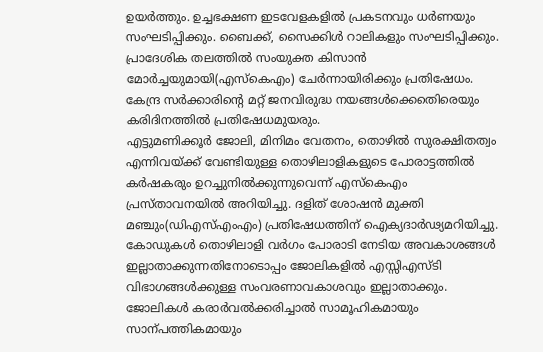ഉയർത്തും. ഉച്ചഭക്ഷണ ഇടവേളകളിൽ പ്രകടനവും ധർണയും സംഘടിപ്പിക്കും. ബൈക്ക്, സൈക്കിൾ റാലികളും സംഘടിപ്പിക്കും. പ്രാദേശിക തലത്തിൽ സംയുക്ത കിസാൻ മോർച്ചയുമായി(എസ്കെഎം) ചേർന്നായിരിക്കും പ്രതിഷേധം. കേന്ദ്ര സർക്കാരിന്റെ മറ്റ് ജനവിരുദ്ധ നയങ്ങൾക്കെതെിരെയും കരിദിനത്തിൽ പ്രതിഷേധമുയരും.
എട്ടുമണിക്കൂർ ജോലി, മിനിമം വേതനം, തൊഴിൽ സുരക്ഷിതത്വം എന്നിവയ്ക്ക് വേണ്ടിയുള്ള തൊഴിലാളികളുടെ പോരാട്ടത്തിൽ കർഷകരും ഉറച്ചുനിൽക്കുന്നുവെന്ന് എസ്കെഎം പ്രസ്താവനയിൽ അറിയിച്ചു. ദളിത് ശോഷൻ മുക്തി മഞ്ചും(ഡിഎസ്എംഎം) പ്രതിഷേധത്തിന് ഐക്യദാർഢ്യമറിയിച്ചു. കോഡുകൾ തൊഴിലാളി വർഗം പോരാടി നേടിയ അവകാശങ്ങൾ ഇല്ലാതാക്കുന്നതിനോടൊപ്പം ജോലികളിൽ എസ്സിഎസ്ടി വിഭാഗങ്ങൾക്കുള്ള സംവരണാവകാശവും ഇല്ലാതാക്കും. ജോലികൾ കരാർവൽക്കരിച്ചാൽ സാമൂഹികമായും സാന്പത്തികമായും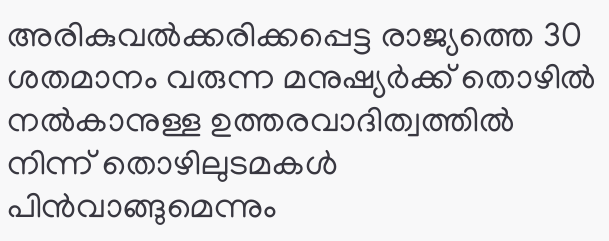അരികുവൽക്കരിക്കപ്പെട്ട രാജ്യത്തെ 30 ശതമാനം വരുന്ന മനുഷ്യർക്ക് തൊഴിൽ നൽകാനുള്ള ഉത്തരവാദിത്വത്തിൽ നിന്ന് തൊഴിലുടമകൾ പിൻവാങ്ങുമെന്നും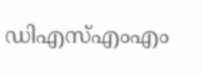ഡിഎസ്എംഎം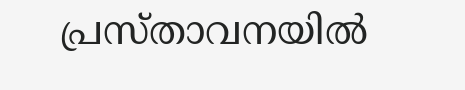പ്രസ്താവനയിൽ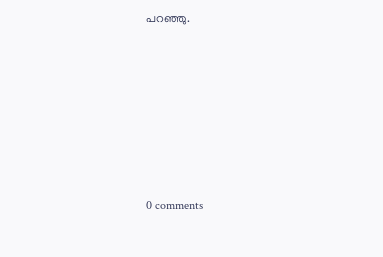പറഞ്ഞു.











0 comments